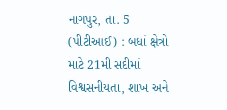નાગપુર, તા. 5 (પીટીઆઈ) : બધાં ક્ષેત્રો માટે 21મી સદીમાં વિશ્વસનીયતા, શાખ અને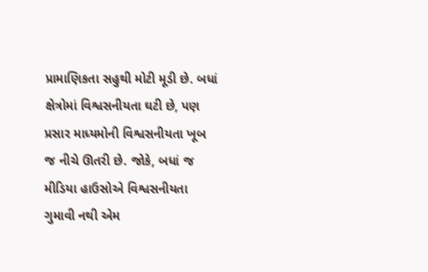પ્રામાણિકતા સહુથી મોટી મૂડી છે. બધાં ક્ષેત્રોમાં વિશ્વસનીયતા ઘટી છે, પણ પ્રસાર માધ્યમોની વિશ્વસનીયતા ખૂબ જ નીચે ઊતરી છે. જોકે, બધાં જ મીડિયા હાઉસોએ વિશ્વસનીયતા ગુમાવી નથી એમ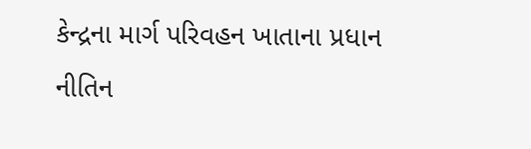કેન્દ્રના માર્ગ પરિવહન ખાતાના પ્રધાન નીતિન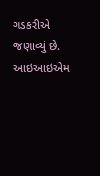ગડકરીએ જણાવ્યું છે. આઇઆઇએમ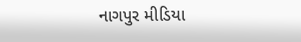નાગપુર મીડિયા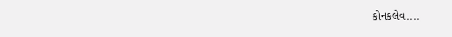કોનકલેવ....